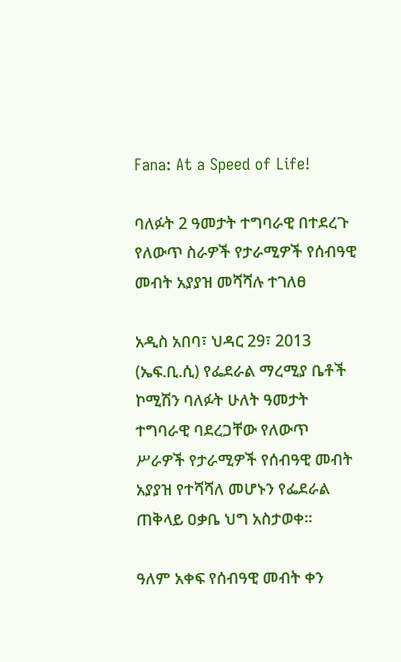Fana: At a Speed of Life!

ባለፉት 2 ዓመታት ተግባራዊ በተደረጉ የለውጥ ስራዎች የታራሚዎች የሰብዓዊ መብት አያያዝ መሻሻሉ ተገለፀ

አዲስ አበባ፣ ህዳር 29፣ 2013 (ኤፍ.ቢ.ሲ) የፌደራል ማረሚያ ቤቶች ኮሚሽን ባለፉት ሁለት ዓመታት ተግባራዊ ባደረጋቸው የለውጥ ሥራዎች የታራሚዎች የሰብዓዊ መብት አያያዝ የተሻሻለ መሆኑን የፌደራል ጠቅላይ ዐቃቤ ህግ አስታወቀ።

ዓለም አቀፍ የሰብዓዊ መብት ቀን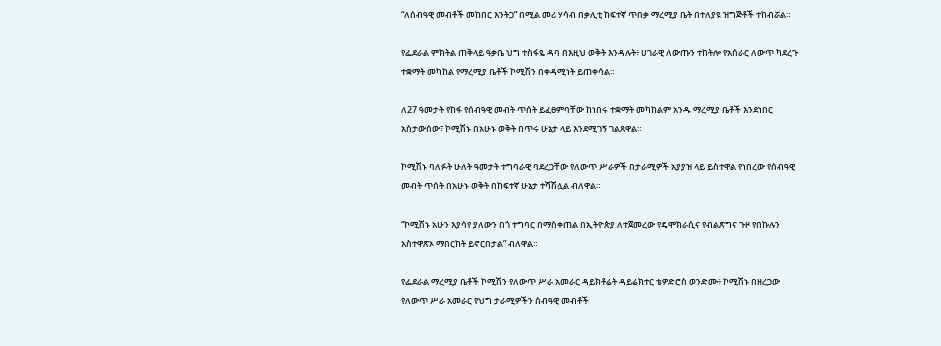“ለሰብዓዊ መብቶች መከበር እንትጋ” በሚል መሪ ሃሳብ በቃሊቲ ከፍተኛ ጥበቃ ማረሚያ ቤት በተለያዩ ዝግጅቶች ተከብሯል።

የፌደራል ምክትል ጠቅላይ ዓቃቤ ህግ ተስፋዬ ዳባ በእዚህ ወቅት እንዳሉት፥ ሀገራዊ ለውጡን ተከትሎ የአሰራር ለውጥ ካደረጉ ተቋማት መካከል የማረሚያ ቤቶች ኮሚሽን በቀዳሚነት ይጠቀሳል።

ለ27 ዓመታት የከፋ የሰብዓዊ መብት ጥሰት ይፈፀምባቸው ከነበሩ ተቋማት መካከልም አንዱ ማረሚያ ቤቶች እንደነበር አስታውሰው፣ ኮሚሽኑ በአሁኑ ወቅት በጥሩ ሁኔታ ላይ እንደሚገኝ ገልጸዋል።

ኮሚሽኑ ባለፉት ሁለት ዓመታት ተግባራዊ ባደረጋቸው የለውጥ ሥራዎች በታራሚዎች አያያዝ ላይ ይስተዋል የነበረው የሰብዓዊ መብት ጥሰት በአሁኑ ወቅት በከፍተኛ ሁኔታ ተሻሽሏል ብለዋል።

“ኮሚሽኑ አሁን እያሳየ ያለውን በጎ ተግባር በማስቀጠል በኢትዮጵያ ለተጀመረው የዴሞክራሲና የብልጽግና ጉዞ የበኩሉን አስተዋጽኦ ማበርከት ይኖርበታል” ብለዋል።

የፌደራል ማረሚያ ቤቶች ኮሚሽን የለውጥ ሥራ አመራር ዳይክቶሬት ዳይሬክተር ቴዎድሮስ ወንድሙ፥ ኮሚሽኑ በዘረጋው የለውጥ ሥራ አመራር የህግ ታራሚዎችን ሰብዓዊ መብቶች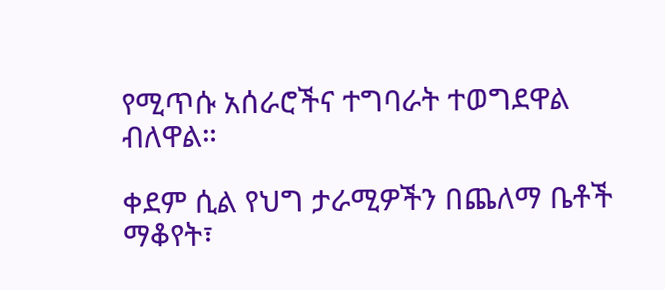የሚጥሱ አሰራሮችና ተግባራት ተወግደዋል ብለዋል።

ቀደም ሲል የህግ ታራሚዎችን በጨለማ ቤቶች ማቆየት፣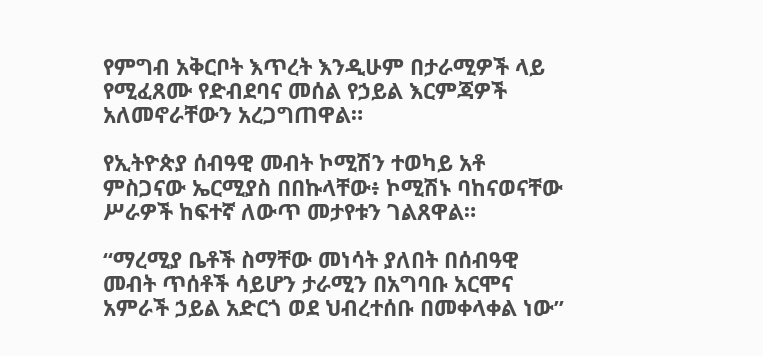የምግብ አቅርቦት እጥረት እንዲሁም በታራሚዎች ላይ የሚፈጸሙ የድብደባና መሰል የኃይል እርምጃዎች አለመኖራቸውን አረጋግጠዋል።

የኢትዮጵያ ሰብዓዊ መብት ኮሚሽን ተወካይ አቶ ምስጋናው ኤርሚያስ በበኩላቸው፥ ኮሚሽኑ ባከናወናቸው ሥራዎች ከፍተኛ ለውጥ መታየቱን ገልጸዋል።

“ማረሚያ ቤቶች ስማቸው መነሳት ያለበት በሰብዓዊ መብት ጥሰቶች ሳይሆን ታራሚን በአግባቡ አርሞና አምራች ኃይል አድርጎ ወደ ህብረተሰቡ በመቀላቀል ነው”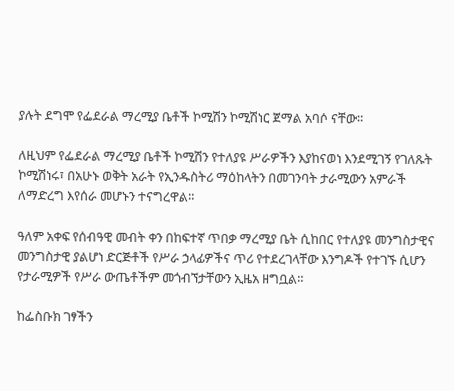ያሉት ደግሞ የፌደራል ማረሚያ ቤቶች ኮሚሽን ኮሚሽነር ጀማል አባሶ ናቸው።

ለዚህም የፌደራል ማረሚያ ቤቶች ኮሚሽን የተለያዩ ሥራዎችን እያከናወነ እንደሚገኝ የገለጹት ኮሚሽነሩ፣ በአሁኑ ወቅት አራት የኢንዱስትሪ ማዕከላትን በመገንባት ታራሚውን አምራች ለማድረግ እየሰራ መሆኑን ተናግረዋል።

ዓለም አቀፍ የሰብዓዊ መብት ቀን በከፍተኛ ጥበቃ ማረሚያ ቤት ሲከበር የተለያዩ መንግስታዊና መንግስታዊ ያልሆነ ድርጅቶች የሥራ ኃላፊዎችና ጥሪ የተደረገላቸው እንግዶች የተገኙ ሲሆን የታራሚዎች የሥራ ውጤቶችም መጎብኘታቸውን ኢዜአ ዘግቧል።

ከፌስቡክ ገፃችን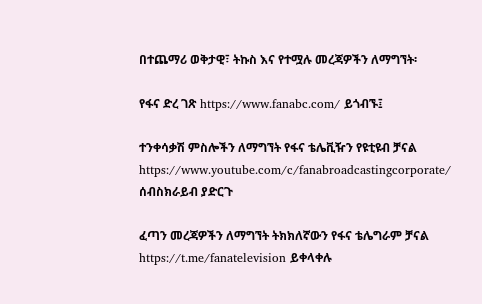በተጨማሪ ወቅታዊ፣ ትኩስ እና የተሟሉ መረጃዎችን ለማግኘት፡

የፋና ድረ ገጽ https://www.fanabc.com/ ይጎብኙ፤

ተንቀሳቃሽ ምስሎችን ለማግኘት የፋና ቴሌቪዥን የዩቲዩብ ቻናል https://www.youtube.com/c/fanabroadcastingcorporate/ ሰብስክራይብ ያድርጉ

ፈጣን መረጃዎችን ለማግኘት ትክክለኛውን የፋና ቴሌግራም ቻናል https://t.me/fanatelevision ይቀላቀሉ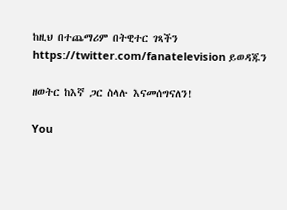ከዚህ በተጨማሪም በትዊተር ገጻችን https://twitter.com/fanatelevision ይወዳጁን

ዘወትር ከእኛ ጋር ስላሉ እናመሰግናለን!

You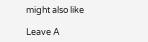might also like

Leave A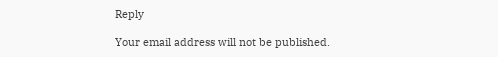Reply

Your email address will not be published.